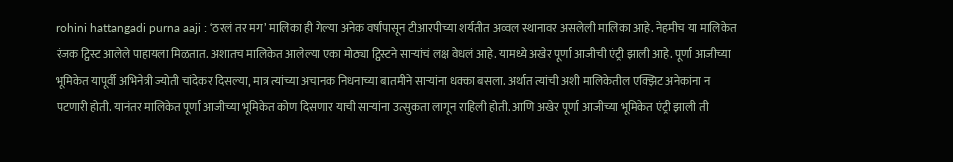rohini hattangadi purna aaji : ‘ठरलं तर मग’ मालिका ही गेल्या अनेक वर्षांपासून टीआरपीच्या शर्यतीत अव्वल स्थानावर असलेली मालिका आहे. नेहमीच या मालिकेत रंजक ट्विस्ट आलेले पाहायला मिळतात. अशातच मालिकेत आलेल्या एका मोठ्या ट्विस्टने साऱ्यांचं लक्ष वेधलं आहे. यामध्ये अखेर पूर्णा आजीची एंट्री झाली आहे. पूर्णा आजीच्या भूमिकेत यापूर्वी अभिनेत्री ज्योती चांदेकर दिसल्या, मात्र त्यांच्या अचानक निधनाच्या बातमीने साऱ्यांना धक्का बसला. अर्थात त्यांची अशी मालिकेतील एक्झिट अनेकांना न पटणारी होती. यानंतर मालिकेत पूर्णा आजीच्या भूमिकेत कोण दिसणार याची साऱ्यांना उत्सुकता लागून राहिली होती. आणि अखेर पूर्णा आजीच्या भूमिकेत एंट्री झाली ती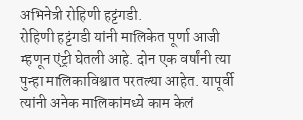अभिनेत्री रोहिणी हट्टंगडी.
रोहिणी हट्टंगडी यांनी मालिकेत पूर्णा आजी म्हणून एंट्री घेतली आहे. दोन एक वर्षांनी त्या पुन्हा मालिकाविश्वात परतल्या आहेत. यापूर्वी त्यांनी अनेक मालिकांमध्ये काम केलं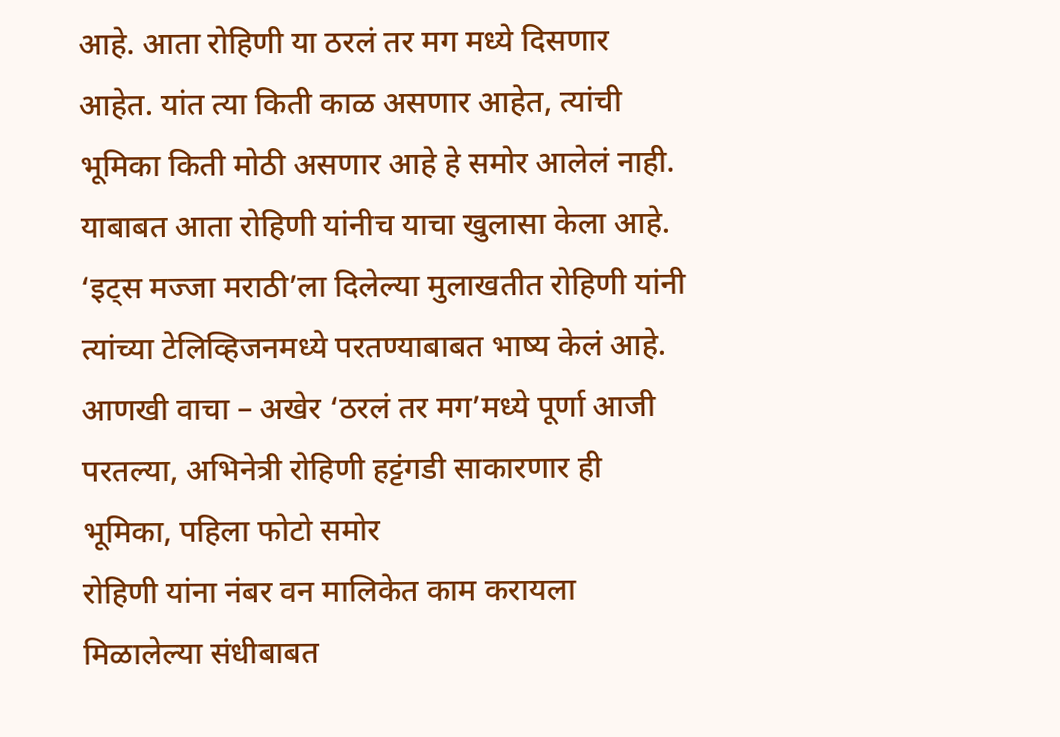आहे. आता रोहिणी या ठरलं तर मग मध्ये दिसणार आहेत. यांत त्या किती काळ असणार आहेत, त्यांची भूमिका किती मोठी असणार आहे हे समोर आलेलं नाही. याबाबत आता रोहिणी यांनीच याचा खुलासा केला आहे. ‘इट्स मज्जा मराठी’ला दिलेल्या मुलाखतीत रोहिणी यांनी त्यांच्या टेलिव्हिजनमध्ये परतण्याबाबत भाष्य केलं आहे.
आणखी वाचा – अखेर ‘ठरलं तर मग’मध्ये पूर्णा आजी परतल्या, अभिनेत्री रोहिणी हट्टंगडी साकारणार ही भूमिका, पहिला फोटो समोर
रोहिणी यांना नंबर वन मालिकेत काम करायला मिळालेल्या संधीबाबत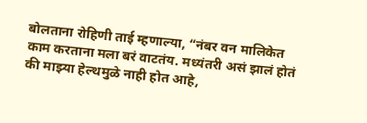बोलताना रोहिणी ताई म्हणाल्या, “नंबर वन मालिकेत काम करताना मला बरं वाटतंय. मध्यंतरी असं झालं होतं की माझ्या हेल्थमुळे नाही होत आहे,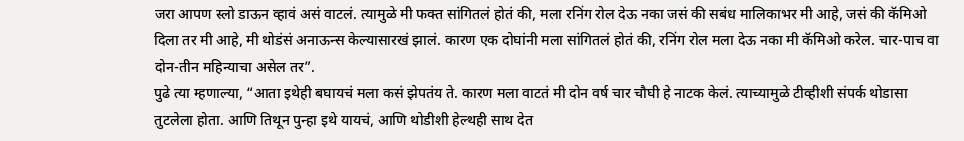जरा आपण स्लो डाऊन व्हावं असं वाटलं. त्यामुळे मी फक्त सांगितलं होतं की, मला रनिंग रोल देऊ नका जसं की सबंध मालिकाभर मी आहे, जसं की कॅमिओ दिला तर मी आहे, मी थोडंसं अनाऊन्स केल्यासारखं झालं. कारण एक दोघांनी मला सांगितलं होतं की, रनिंग रोल मला देऊ नका मी कॅमिओ करेल. चार-पाच वा दोन-तीन महिन्याचा असेल तर”.
पुढे त्या म्हणाल्या, “आता इथेही बघायचं मला कसं झेपतंय ते. कारण मला वाटतं मी दोन वर्ष चार चौघी हे नाटक केलं. त्याच्यामुळे टीव्हीशी संपर्क थोडासा तुटलेला होता. आणि तिथून पुन्हा इथे यायचं, आणि थोडीशी हेल्थही साथ देत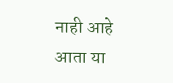नाही आहे आता या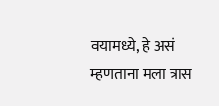वयामध्ये, हे असं म्हणताना मला त्रास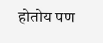होतोय पण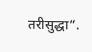तरीसुद्धा”.